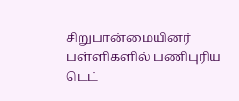சிறுபான்மையினர் பள்ளிகளில் பணிபுரிய டெட்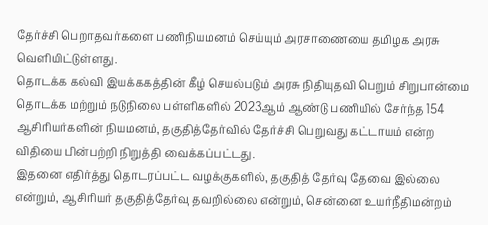தேர்ச்சி பெறாதவர்களை பணிநியமனம் செய்யும் அரசாணையை தமிழக அரசு வெளியிட்டுள்ளது.
தொடக்க கல்வி இயக்ககத்தின் கீழ் செயல்படும் அரசு நிதியுதவி பெறும் சிறுபான்மை தொடக்க மற்றும் நடுநிலை பள்ளிகளில் 2023ஆம் ஆண்டு பணியில் சேர்ந்த 154 ஆசிரியர்களின் நியமனம், தகுதித்தேர்வில் தேர்ச்சி பெறுவது கட்டாயம் என்ற விதியை பின்பற்றி நிறுத்தி வைக்கப்பட்டது.
இதனை எதிர்த்து தொடரப்பட்ட வழக்குகளில், தகுதித் தேர்வு தேவை இல்லை என்றும், ஆசிரியர் தகுதித்தேர்வு தவறில்லை என்றும், சென்னை உயர்நீதிமன்றம்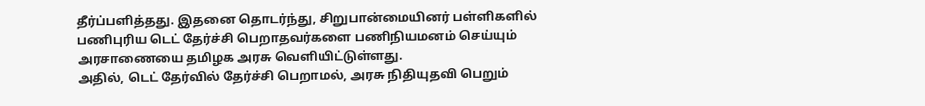தீர்ப்பளித்தது. இதனை தொடர்ந்து, சிறுபான்மையினர் பள்ளிகளில் பணிபுரிய டெட் தேர்ச்சி பெறாதவர்களை பணிநியமனம் செய்யும் அரசாணையை தமிழக அரசு வெளியிட்டுள்ளது.
அதில், டெட் தேர்வில் தேர்ச்சி பெறாமல், அரசு நிதியுதவி பெறும்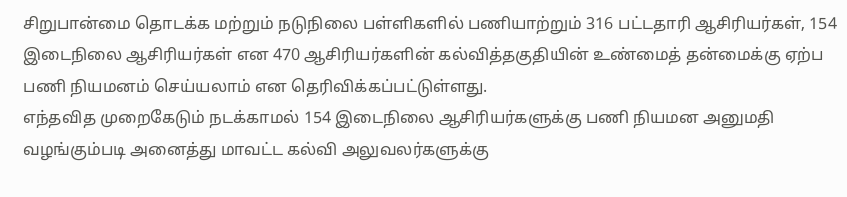சிறுபான்மை தொடக்க மற்றும் நடுநிலை பள்ளிகளில் பணியாற்றும் 316 பட்டதாரி ஆசிரியர்கள், 154 இடைநிலை ஆசிரியர்கள் என 470 ஆசிரியர்களின் கல்வித்தகுதியின் உண்மைத் தன்மைக்கு ஏற்ப பணி நியமனம் செய்யலாம் என தெரிவிக்கப்பட்டுள்ளது.
எந்தவித முறைகேடும் நடக்காமல் 154 இடைநிலை ஆசிரியர்களுக்கு பணி நியமன அனுமதி வழங்கும்படி அனைத்து மாவட்ட கல்வி அலுவலர்களுக்கு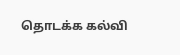தொடக்க கல்வி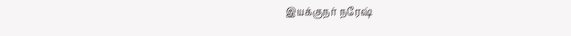இயக்குநர் நரேஷ்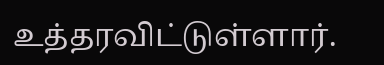உத்தரவிட்டுள்ளார்.